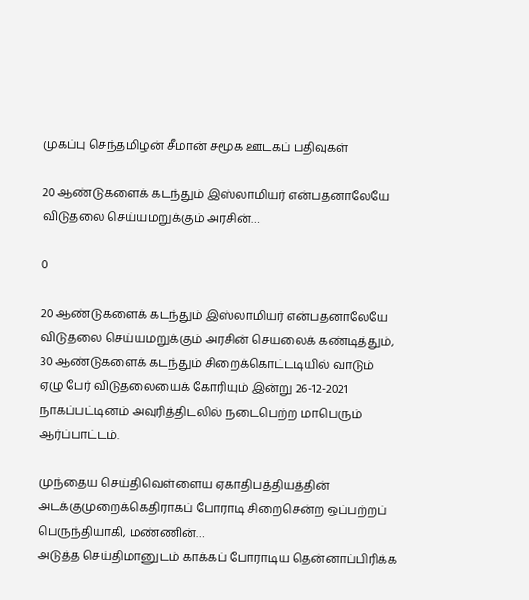முகப்பு செந்தமிழன் சீமான் சமூக ஊடகப் பதிவுகள்

20 ஆண்டுகளைக் கடந்தும் இஸ்லாமியர் என்பதனாலேயே விடுதலை செய்யமறுக்கும் அரசின்…

0

20 ஆண்டுகளைக் கடந்தும் இஸ்லாமியர் என்பதனாலேயே விடுதலை செய்யமறுக்கும் அரசின் செயலைக் கண்டித்தும், 30 ஆண்டுகளைக் கடந்தும் சிறைக்கொட்டடியில் வாடும் ஏழு பேர் விடுதலையைக் கோரியும் இன்று 26-12-2021 நாகப்பட்டினம் அவுரித்திடலில் நடைபெற்ற மாபெரும் ஆர்ப்பாட்டம்.

முந்தைய செய்திவெள்ளைய ஏகாதிபத்தியத்தின் அடக்குமுறைக்கெதிராகப் போராடி சிறைசென்ற ஒப்பற்றப் பெருந்தியாகி, மண்ணின்…
அடுத்த செய்திமானுடம் காக்கப் போராடிய தென்னாப்பிரிக்க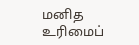மனித உரிமைப்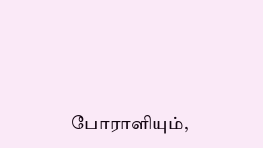போராளியும்,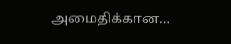அமைதிக்கான…